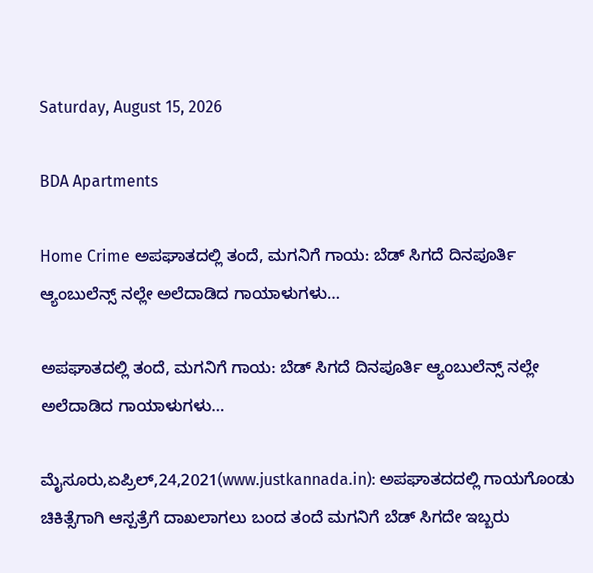Saturday, August 15, 2026

BDA Apartments

Home Crime ಅಪಘಾತದಲ್ಲಿ ತಂದೆ, ಮಗನಿಗೆ ಗಾಯ: ಬೆಡ್ ಸಿಗದೆ ದಿನಪೂರ್ತಿ ಆ್ಯಂಬುಲೆನ್ಸ್‌ ನಲ್ಲೇ ಅಲೆದಾಡಿದ ಗಾಯಾಳುಗಳು…

ಅಪಘಾತದಲ್ಲಿ ತಂದೆ, ಮಗನಿಗೆ ಗಾಯ: ಬೆಡ್ ಸಿಗದೆ ದಿನಪೂರ್ತಿ ಆ್ಯಂಬುಲೆನ್ಸ್‌ ನಲ್ಲೇ ಅಲೆದಾಡಿದ ಗಾಯಾಳುಗಳು…

ಮೈಸೂರು,ಏಪ್ರಿಲ್,24,2021(www.justkannada.in): ಅಪಘಾತದದಲ್ಲಿ ಗಾಯಗೊಂಡು ಚಿಕಿತ್ಸೆಗಾಗಿ ಆಸ್ಪತ್ರೆಗೆ ದಾಖಲಾಗಲು ಬಂದ ತಂದೆ ಮಗನಿಗೆ ಬೆಡ್ ಸಿಗದೇ ಇಬ್ಬರು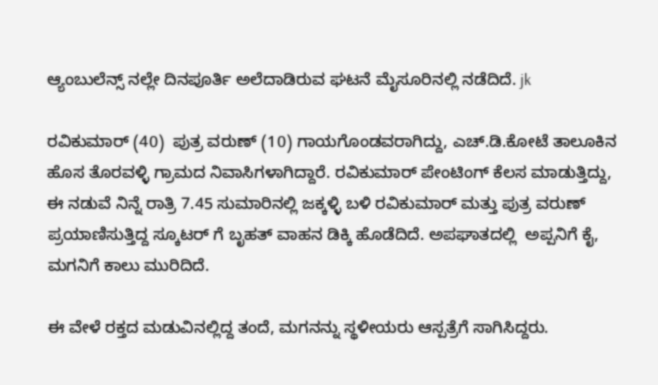ಆ್ಯಂಬುಲೆನ್ಸ್ ನಲ್ಲೇ ದಿನಪೂರ್ತಿ ಅಲೆದಾಡಿರುವ ಘಟನೆ ಮೈಸೂರಿನಲ್ಲಿ ನಡೆದಿದೆ. jk

ರವಿಕುಮಾರ್ (40)  ಪುತ್ರ ವರುಣ್ (10) ಗಾಯಗೊಂಡವರಾಗಿದ್ದು, ಎಚ್.ಡಿ.ಕೋಟೆ ತಾಲೂಕಿನ ಹೊಸ ತೊರವಳ್ಳಿ ಗ್ರಾಮದ ನಿವಾಸಿಗಳಾಗಿದ್ದಾರೆ. ರವಿಕುಮಾರ್ ಪೇಂಟಿಂಗ್ ಕೆಲಸ ಮಾಡುತ್ತಿದ್ದು, ಈ ನಡುವೆ ನಿನ್ನೆ ರಾತ್ರಿ 7.45 ಸುಮಾರಿನಲ್ಲಿ ಜಕ್ಕಳ್ಳಿ ಬಳಿ ರವಿಕುಮಾರ್ ಮತ್ತು ಪುತ್ರ ವರುಣ್ ಪ್ರಯಾಣಿಸುತ್ತಿದ್ದ ಸ್ಕೂಟರ್‌ ಗೆ ಬೃಹತ್ ವಾಹನ ಡಿಕ್ಕಿ ಹೊಡೆದಿದೆ. ಅಪಘಾತದಲ್ಲಿ  ಅಪ್ಪನಿಗೆ ಕೈ, ಮಗನಿಗೆ ಕಾಲು ಮುರಿದಿದೆ.

ಈ ವೇಳೆ ರಕ್ತದ ಮಡುವಿನಲ್ಲಿದ್ದ ತಂದೆ, ಮಗನನ್ನು ಸ್ಥಳೀಯರು ಆಸ್ಪತ್ರೆಗೆ ಸಾಗಿಸಿದ್ದರು.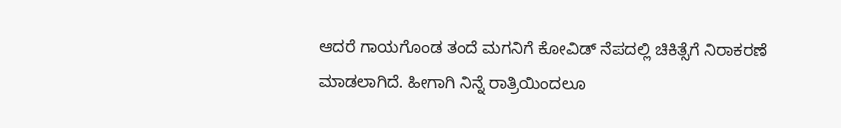ಆದರೆ ಗಾಯಗೊಂಡ ತಂದೆ ಮಗನಿಗೆ ಕೋವಿಡ್ ನೆಪದಲ್ಲಿ ಚಿಕಿತ್ಸೆಗೆ ನಿರಾಕರಣೆ ಮಾಡಲಾಗಿದೆ. ಹೀಗಾಗಿ ನಿನ್ನೆ ರಾತ್ರಿಯಿಂದಲೂ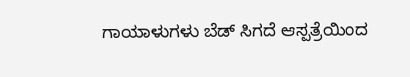ಗಾಯಾಳುಗಳು ಬೆಡ್ ಸಿಗದೆ ಆಸ್ಪತ್ರೆಯಿಂದ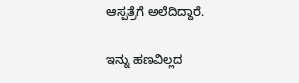ಆಸ್ಪತ್ರೆಗೆ ಅಲೆದಿದ್ದಾರೆ.

ಇನ್ನು ಹಣವಿಲ್ಲದ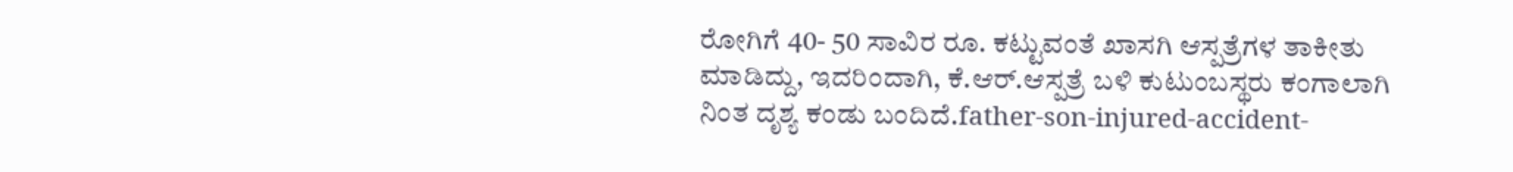ರೋಗಿಗೆ 40- 50 ಸಾವಿರ ರೂ. ಕಟ್ಟುವಂತೆ ಖಾಸಗಿ ಆಸ್ಪತ್ರೆಗಳ ತಾಕೀತು ಮಾಡಿದ್ದು, ಇದರಿಂದಾಗಿ, ಕೆ.ಆರ್.ಆಸ್ಪತ್ರೆ ಬಳಿ ಕುಟುಂಬಸ್ಥರು ಕಂಗಾಲಾಗಿ ನಿಂತ ದೃಶ್ಯ ಕಂಡು ಬಂದಿದೆ.father-son-injured-accident-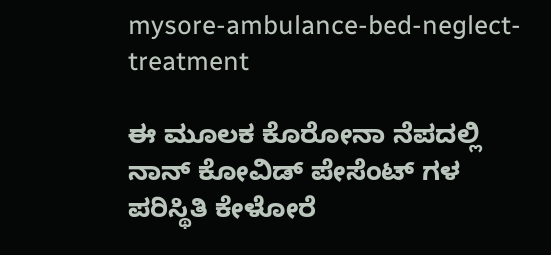mysore-ambulance-bed-neglect-treatment

ಈ ಮೂಲಕ ಕೊರೋನಾ ನೆಪದಲ್ಲಿ ನಾನ್‌ ಕೋವಿಡ್ ಪೇಸೆಂಟ್‌ ಗಳ ಪರಿಸ್ಥಿತಿ ಕೇಳೋರೆ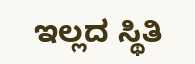ಇಲ್ಲದ ಸ್ಥಿತಿ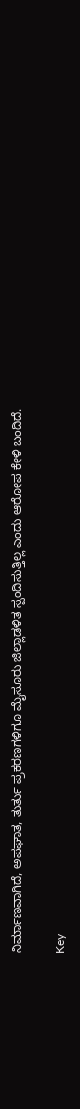ನಿರ್ಮಾಣವಾಗಿದೆ, ಅಪಘಾತ, ತುರ್ತು ಪ್ರಕರಣಗಳಿಗೂ ಮೈಸೂರು ಜಿಲ್ಲಾಡಳಿತ ಸ್ಪಂದಿಸುತ್ತಿಲ್ಲ ಎಂದು ಆರೋಪ ಕೇಳಿ ಬಂದಿದೆ.

Key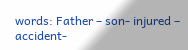words: Father – son- injured – accident-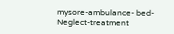mysore-ambulance- bed- Neglect-treatment